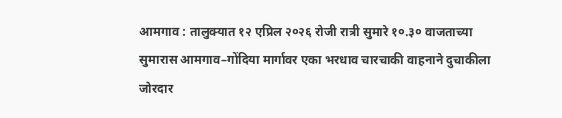आमगाव : तालुक्यात १२ एप्रिल २०२६ रोजी रात्री सुमारे १०.३० वाजताच्या सुमारास आमगाव–गोंदिया मार्गावर एका भरधाव चारचाकी वाहनाने दुचाकीला जोरदार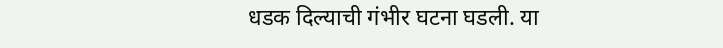धडक दिल्याची गंभीर घटना घडली. या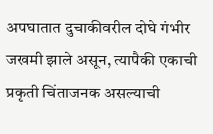अपघातात दुचाकीवरील दोघे गंभीर जखमी झाले असून, त्यापैकी एकाची प्रकृती चिंताजनक असल्याची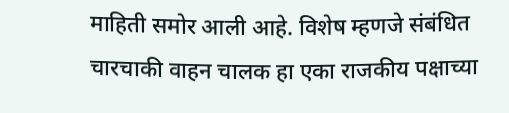माहिती समोर आली आहे. विशेष म्हणजे संबंधित चारचाकी वाहन चालक हा एका राजकीय पक्षाच्या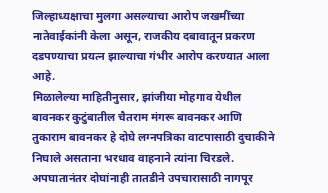जिल्हाध्यक्षाचा मुलगा असल्याचा आरोप जखमींच्या नातेवाईकांनी केला असून, राजकीय दबावातून प्रकरण दडपण्याचा प्रयत्न झाल्याचा गंभीर आरोप करण्यात आला आहे.
मिळालेल्या माहितीनुसार, झांजीया मोहगाव येथील बावनकर कुटुंबातील चैतराम मंगरू बावनकर आणि तुकाराम बावनकर हे दोघे लग्नपत्रिका वाटपासाठी दुचाकीने निघाले असताना भरधाव वाहनाने त्यांना चिरडले. अपघातानंतर दोघांनाही तातडीने उपचारासाठी नागपूर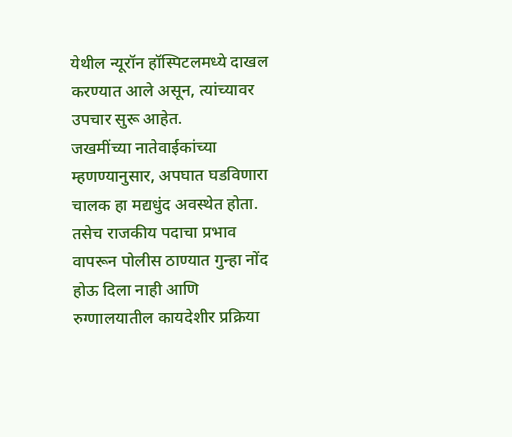येथील न्यूरॉन हॉस्पिटलमध्ये दाखल करण्यात आले असून, त्यांच्यावर उपचार सुरू आहेत.
जखमींच्या नातेवाईकांच्या म्हणण्यानुसार, अपघात घडविणारा चालक हा मद्यधुंद अवस्थेत होता. तसेच राजकीय पदाचा प्रभाव वापरून पोलीस ठाण्यात गुन्हा नोंद होऊ दिला नाही आणि रुग्णालयातील कायदेशीर प्रक्रिया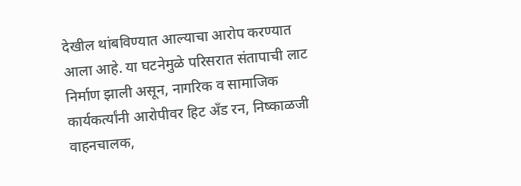देखील थांबविण्यात आल्याचा आरोप करण्यात आला आहे. या घटनेमुळे परिसरात संतापाची लाट निर्माण झाली असून, नागरिक व सामाजिक कार्यकर्त्यांनी आरोपीवर हिट अँड रन, निष्काळजी वाहनचालक,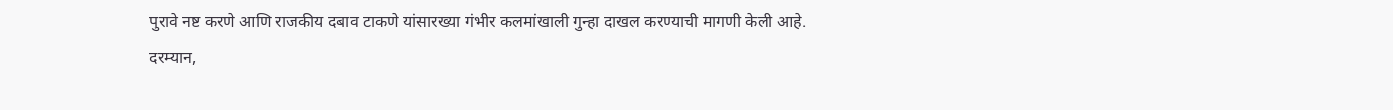पुरावे नष्ट करणे आणि राजकीय दबाव टाकणे यांसारख्या गंभीर कलमांखाली गुन्हा दाखल करण्याची मागणी केली आहे.
दरम्यान,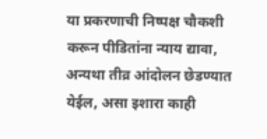या प्रकरणाची निष्पक्ष चौकशी करून पीडितांना न्याय द्यावा, अन्यथा तीव्र आंदोलन छेडण्यात येईल, असा इशारा काही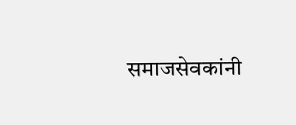समाजसेवकांनी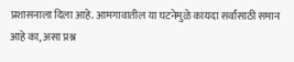प्रशासनाला दिला आहे. आमगावातील या घटनेमुळे कायदा सर्वांसाठी समान आहे का, असा प्रश्न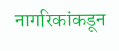नागरिकांकडून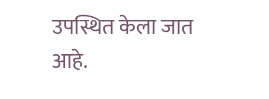उपस्थित केला जात आहे.